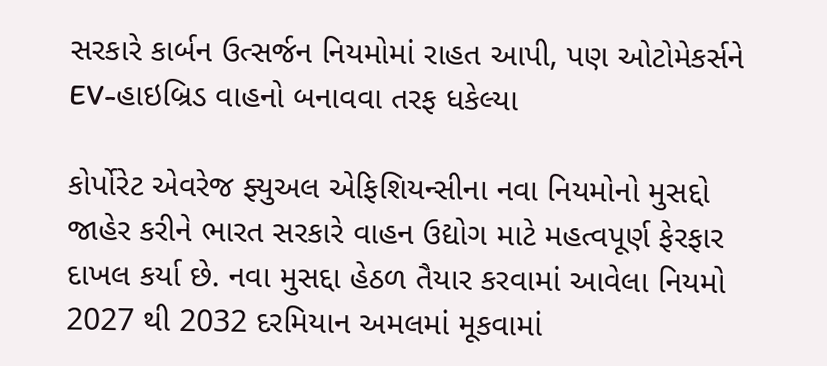સરકારે કાર્બન ઉત્સર્જન નિયમોમાં રાહત આપી, પણ ઓટોમેકર્સને EV-હાઇબ્રિડ વાહનો બનાવવા તરફ ધકેલ્યા

કોર્પોરેટ એવરેજ ફ્યુઅલ એફિશિયન્સીના નવા નિયમોનો મુસદ્દો જાહેર કરીને ભારત સરકારે વાહન ઉદ્યોગ માટે મહત્વપૂર્ણ ફેરફાર દાખલ કર્યા છે. નવા મુસદ્દા હેઠળ તૈયાર કરવામાં આવેલા નિયમો 2027 થી 2032 દરમિયાન અમલમાં મૂકવામાં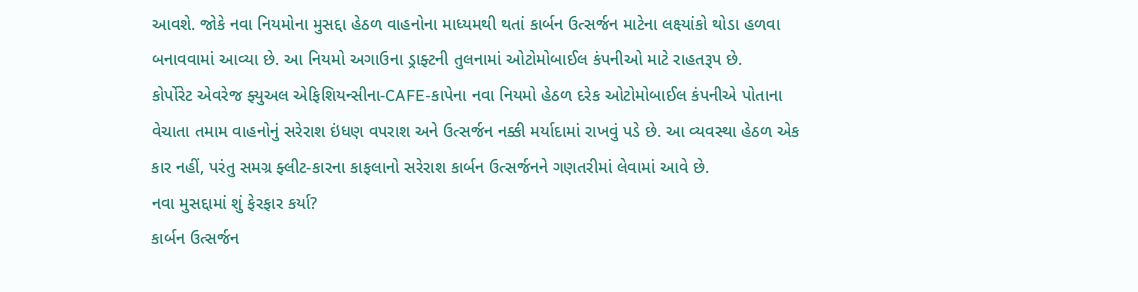આવશે. જોકે નવા નિયમોના મુસદ્દા હેઠળ વાહનોના માધ્યમથી થતાં કાર્બન ઉત્સર્જન માટેના લક્ષ્યાંકો થોડા હળવા બનાવવામાં આવ્યા છે. આ નિયમો અગાઉના ડ્રાફ્ટની તુલનામાં ઓટોમોબાઈલ કંપનીઓ માટે રાહતરૂપ છે.
કોર્પોરેટ એવરેજ ફ્યુઅલ એફિશિયન્સીના-CAFE-કાપેના નવા નિયમો હેઠળ દરેક ઓટોમોબાઈલ કંપનીએ પોતાના વેચાતા તમામ વાહનોનું સરેરાશ ઇંધણ વપરાશ અને ઉત્સર્જન નક્કી મર્યાદામાં રાખવું પડે છે. આ વ્યવસ્થા હેઠળ એક કાર નહીં, પરંતુ સમગ્ર ફ્લીટ-કારના કાફલાનો સરેરાશ કાર્બન ઉત્સર્જનને ગણતરીમાં લેવામાં આવે છે.
નવા મુસદ્દામાં શું ફેરફાર કર્યા?
કાર્બન ઉત્સર્જન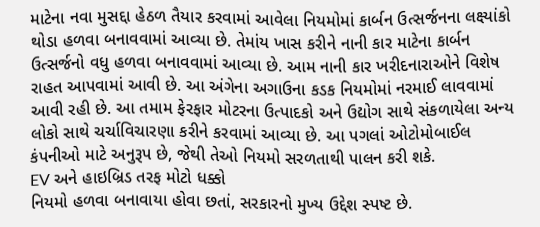માટેના નવા મુસદ્દા હેઠળ તૈયાર કરવામાં આવેલા નિયમોમાં કાર્બન ઉત્સર્જનના લક્ષ્યાંકો થોડા હળવા બનાવવામાં આવ્યા છે. તેમાંય ખાસ કરીને નાની કાર માટેના કાર્બન ઉત્સર્જનો વધુ હળવા બનાવવામાં આવ્યા છે. આમ નાની કાર ખરીદનારાઓને વિશેષ રાહત આપવામાં આવી છે. આ અંગેના અગાઉના કડક નિયમોમાં નરમાઈ લાવવામાં આવી રહી છે. આ તમામ ફેરફાર મોટરના ઉત્પાદકો અને ઉદ્યોગ સાથે સંકળાયેલા અન્ય લોકો સાથે ચર્ચાવિચારણા કરીને કરવામાં આવ્યા છે. આ પગલાં ઓટોમોબાઈલ કંપનીઓ માટે અનુરૂપ છે, જેથી તેઓ નિયમો સરળતાથી પાલન કરી શકે.
EV અને હાઇબ્રિડ તરફ મોટો ધક્કો
નિયમો હળવા બનાવાયા હોવા છતાં, સરકારનો મુખ્ય ઉદ્દેશ સ્પષ્ટ છે.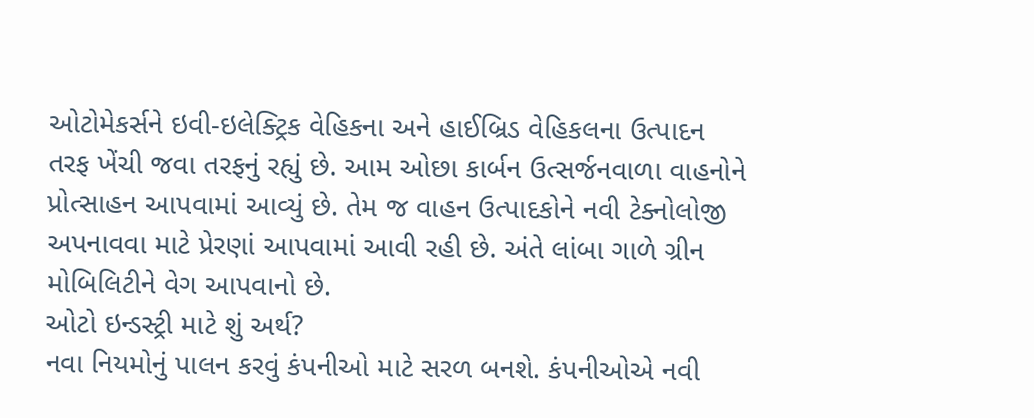ઓટોમેકર્સને ઇવી-ઇલેક્ટ્રિક વેહિકના અને હાઈબ્રિડ વેહિકલના ઉત્પાદન તરફ ખેંચી જવા તરફનું રહ્યું છે. આમ ઓછા કાર્બન ઉત્સર્જનવાળા વાહનોને પ્રોત્સાહન આપવામાં આવ્યું છે. તેમ જ વાહન ઉત્પાદકોને નવી ટેક્નોલોજી અપનાવવા માટે પ્રેરણાં આપવામાં આવી રહી છે. અંતે લાંબા ગાળે ગ્રીન મોબિલિટીને વેગ આપવાનો છે.
ઓટો ઇન્ડસ્ટ્રી માટે શું અર્થ?
નવા નિયમોનું પાલન કરવું કંપનીઓ માટે સરળ બનશે. કંપનીઓએ નવી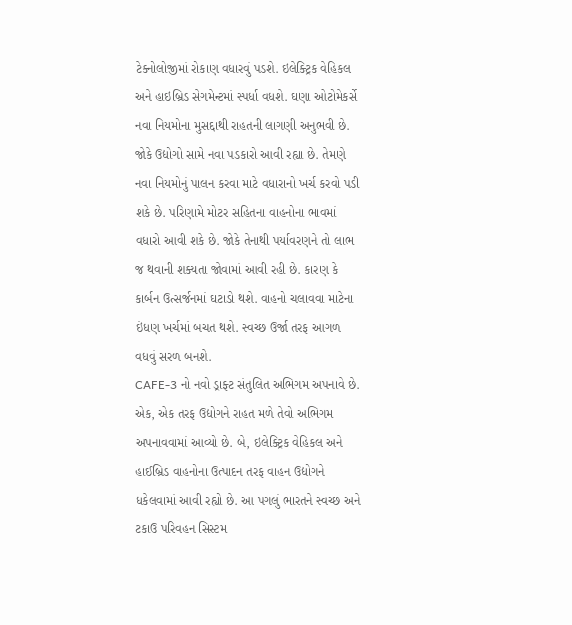ટેક્નોલોજીમાં રોકાણ વધારવું પડશે. ઇલેક્ટ્રિક વેહિકલ અને હાઇબ્રિડ સેગમેન્ટમાં સ્પર્ધા વધશે. ઘણા ઓટોમેકર્સે નવા નિયમોના મુસદ્દાથી રાહતની લાગણી અનુભવી છે.
જોકે ઉદ્યોગો સામે નવા પડકારો આવી રહ્યા છે. તેમણે નવા નિયમોનું પાલન કરવા માટે વધારાનો ખર્ચ કરવો પડી શકે છે. પરિણામે મોટર સહિતના વાહનોના ભાવમાં વધારો આવી શકે છે. જોકે તેનાથી પર્યાવરણને તો લાભ જ થવાની શક્યતા જોવામાં આવી રહી છે. કારણ કે કાર્બન ઉત્સર્જનમાં ઘટાડો થશે. વાહનો ચલાવવા માટેના ઇંધણ ખર્ચમાં બચત થશે. સ્વચ્છ ઉર્જા તરફ આગળ વધવું સરળ બનશે.
CAFE-3 નો નવો ડ્રાફ્ટ સંતુલિત અભિગમ અપનાવે છે. એક, એક તરફ ઉદ્યોગને રાહત મળે તેવો અભિગમ અપનાવવામાં આવ્યો છે. બે, ઇલેક્ટ્રિક વેહિકલ અને હાઈબ્રિડ વાહનોના ઉત્પાદન તરફ વાહન ઉદ્યોગને ધકેલવામાં આવી રહ્યો છે. આ પગલું ભારતને સ્વચ્છ અને ટકાઉ પરિવહન સિસ્ટમ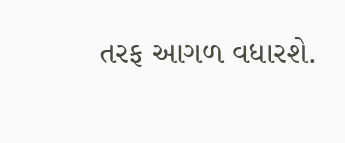તરફ આગળ વધારશે.